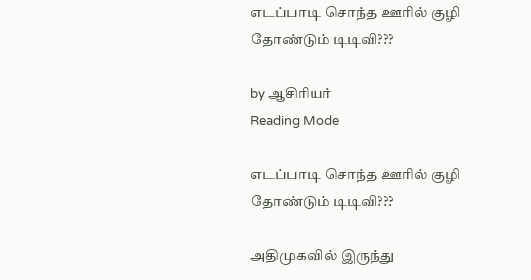எடப்பாடி சொந்த ஊரில் குழி தோண்டும் டிடிவி???

by ஆசிரியர்
Reading Mode

எடப்பாடி சொந்த ஊரில் குழி தோண்டும் டிடிவி???

அதிமுகவில் இருந்து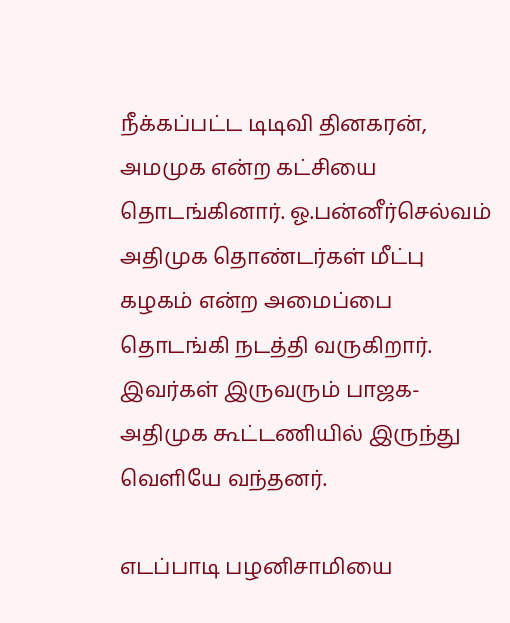நீக்கப்பட்ட டிடிவி தினகரன், அமமுக என்ற கட்சியை தொடங்கினார். ஓ.பன்னீர்செல்வம் அதிமுக தொண்டர்கள் மீட்பு கழகம் என்ற அமைப்பை தொடங்கி நடத்தி வருகிறார். இவர்கள் இருவரும் பாஜக- அதிமுக கூட்டணியில் இருந்து வெளியே வந்தனர்.

எடப்பாடி பழனிசாமியை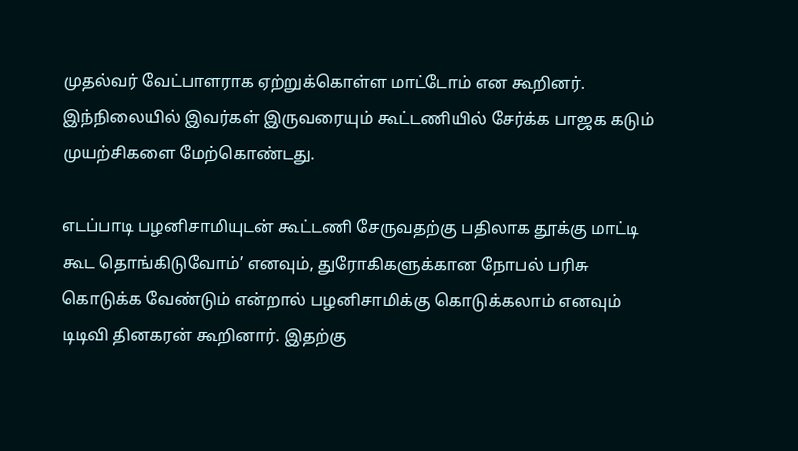முதல்வர் வேட்பாளராக ஏற்றுக்கொள்ள மாட்டோம் என கூறினர். இந்நிலையில் இவர்கள் இருவரையும் கூட்டணியில் சேர்க்க பாஜக கடும் முயற்சிகளை மேற்கொண்டது.

எடப்பாடி பழனிசாமியுடன் கூட்டணி சேருவதற்கு பதிலாக தூக்கு மாட்டி கூட தொங்கிடுவோம்’ எனவும், துரோகிகளுக்கான நோபல் பரிசு கொடுக்க வேண்டும் என்றால் பழனிசாமிக்கு கொடுக்கலாம் எனவும் டிடிவி தினகரன் கூறினார். இதற்கு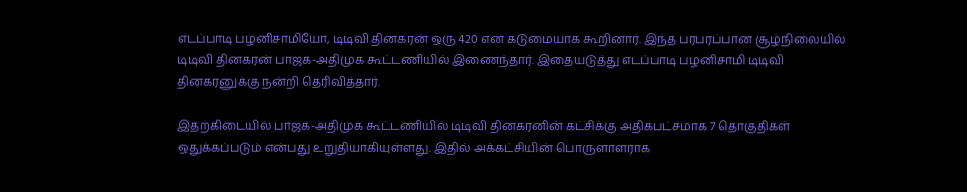எடப்பாடி பழனிசாமியோ, டிடிவி தினகரன் ஒரு 420 என கடுமையாக கூறினார். இந்த பரபரப்பான சூழ்நிலையில் டிடிவி தினகரன் பாஜக-அதிமுக கூட்டணியில் இணைந்தார். இதையடுத்து எடப்பாடி பழனிசாமி டிடிவி தினகரனுக்கு நன்றி தெரிவித்தார்.

இதற்கிடையில் பாஜக-அதிமுக கூட்டணியில் டிடிவி தினகரனின் கட்சிக்கு அதிகபட்சமாக 7 தொகுதிகள் ஒதுக்கப்படும் என்பது உறுதியாகியுள்ளது. இதில் அக்கட்சியின் பொருளாளராக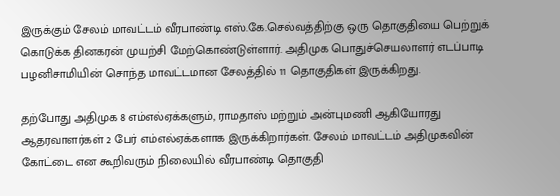இருக்கும் சேலம் மாவட்டம் வீரபாண்டி எஸ்.கே.செல்வத்திற்கு ஒரு தொகுதியை பெற்றுக் கொடுக்க தினகரன் முயற்சி மேற்கொண்டுள்ளார். அதிமுக பொதுச்செயலாளர் எடப்பாடி பழனிசாமியின் சொந்த மாவட்டமான சேலத்தில் 11 தொகுதிகள் இருக்கிறது.

தற்போது அதிமுக 8 எம்எல்ஏக்களும், ராமதாஸ் மற்றும் அன்புமணி ஆகியோரது ஆதரவாளர்கள் 2 பேர் எம்எல்ஏக்களாக இருக்கிறார்கள். சேலம் மாவட்டம் அதிமுகவின் கோட்டை என கூறிவரும் நிலையில் வீரபாண்டி தொகுதி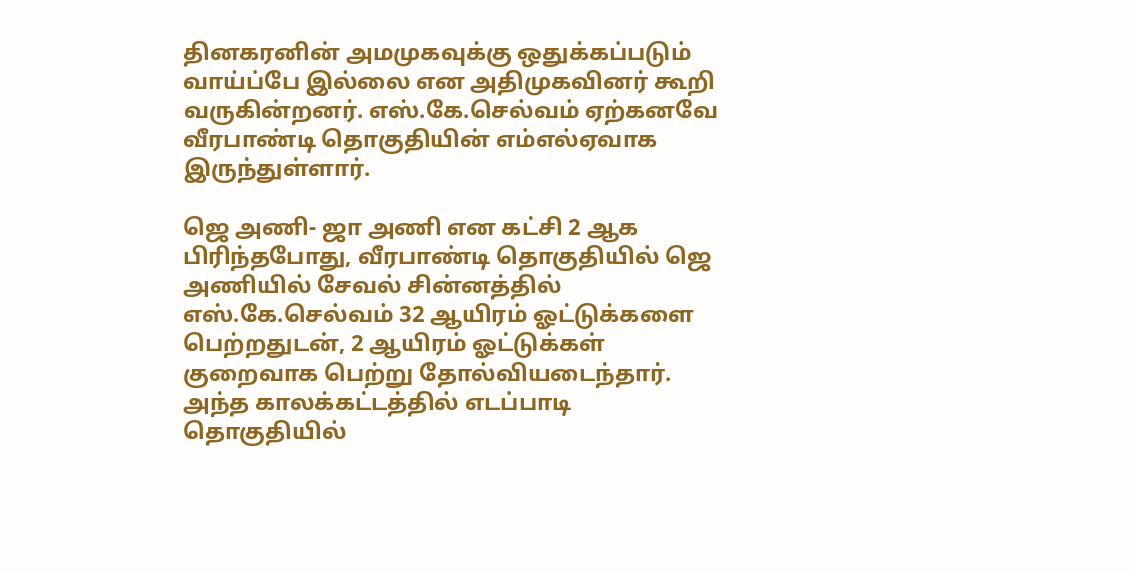தினகரனின் அமமுகவுக்கு ஒதுக்கப்படும் வாய்ப்பே இல்லை என அதிமுகவினர் கூறி வருகின்றனர். எஸ்.கே.செல்வம் ஏற்கனவே வீரபாண்டி தொகுதியின் எம்எல்ஏவாக இருந்துள்ளார்.

ஜெ அணி- ஜா அணி என கட்சி 2 ஆக பிரிந்தபோது, வீரபாண்டி தொகுதியில் ஜெ அணியில் சேவல் சின்னத்தில் எஸ்.கே.செல்வம் 32 ஆயிரம் ஓட்டுக்களை பெற்றதுடன், 2 ஆயிரம் ஓட்டுக்கள் குறைவாக பெற்று தோல்வியடைந்தார். அந்த காலக்கட்டத்தில் எடப்பாடி தொகுதியில்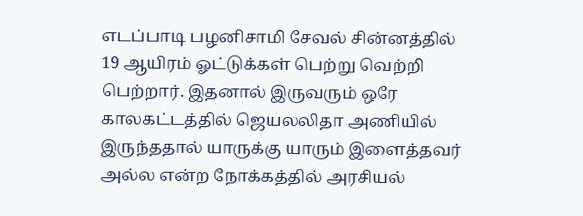எடப்பாடி பழனிசாமி சேவல் சின்னத்தில் 19 ஆயிரம் ஓட்டுக்கள் பெற்று வெற்றி பெற்றார். இதனால் இருவரும் ஒரே காலகட்டத்தில் ஜெயலலிதா அணியில் இருந்ததால் யாருக்கு யாரும் இளைத்தவர் அல்ல என்ற நோக்கத்தில் அரசியல்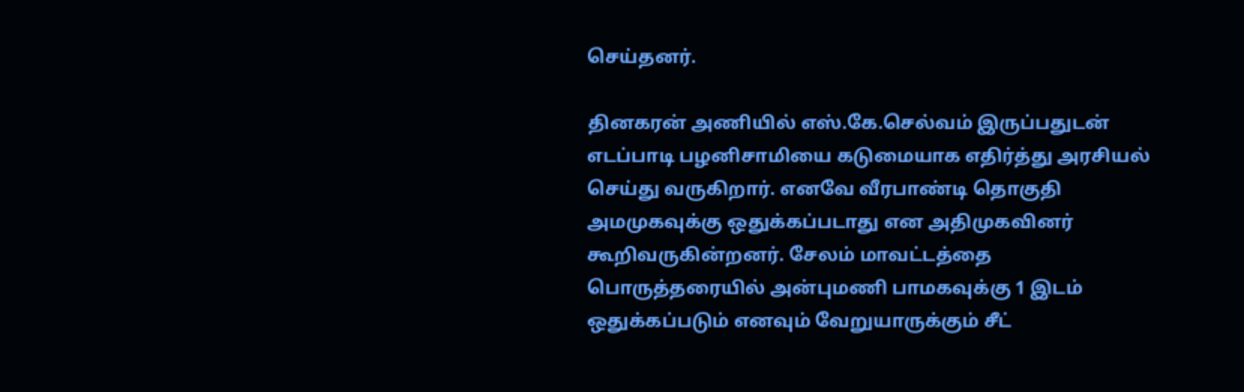செய்தனர்.

தினகரன் அணியில் எஸ்.கே.செல்வம் இருப்பதுடன் எடப்பாடி பழனிசாமியை கடுமையாக எதிர்த்து அரசியல் செய்து வருகிறார். எனவே வீரபாண்டி தொகுதி அமமுகவுக்கு ஒதுக்கப்படாது என அதிமுகவினர் கூறிவருகின்றனர். சேலம் மாவட்டத்தை பொருத்தரையில் அன்புமணி பாமகவுக்கு 1 இடம் ஒதுக்கப்படும் எனவும் வேறுயாருக்கும் சீட்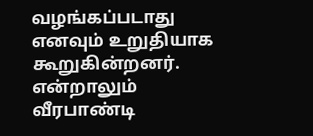வழங்கப்படாது எனவும் உறுதியாக கூறுகின்றனர். என்றாலும் வீரபாண்டி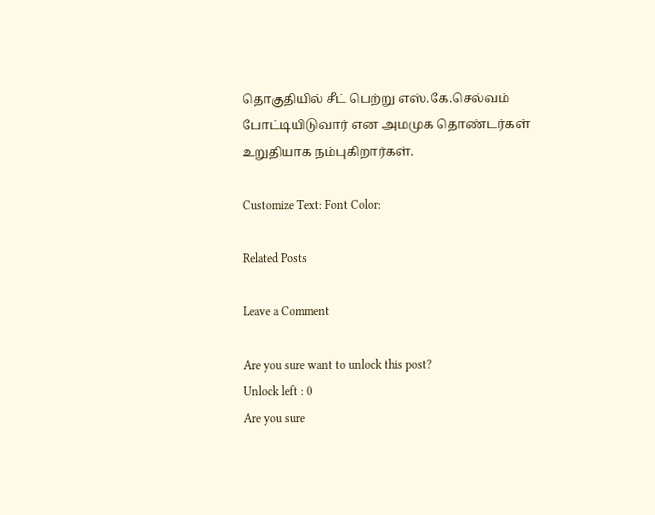தொகுதியில் சீட் பெற்று எஸ்.கே.செல்வம் போட்டியிடுவார் என அமமுக தொண்டர்கள் உறுதியாக நம்புகிறார்கள்.

Customize Text: Font Color:

Related Posts

Leave a Comment

Are you sure want to unlock this post?
Unlock left : 0
Are you sure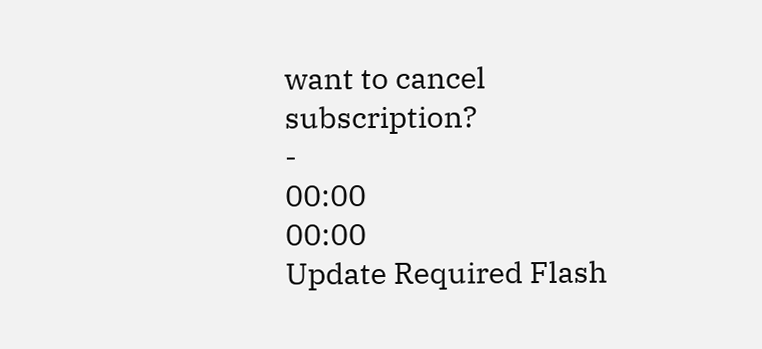want to cancel subscription?
-
00:00
00:00
Update Required Flash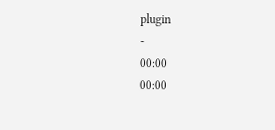plugin
-
00:00
00:00